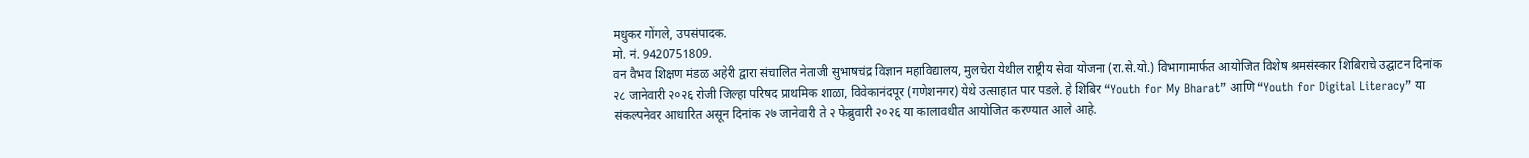मधुकर गोंगले, उपसंपादक.
मो. नं. 9420751809.
वन वैभव शिक्षण मंडळ अहेरी द्वारा संचालित नेताजी सुभाषचंद्र विज्ञान महाविद्यालय, मुलचेरा येथील राष्ट्रीय सेवा योजना (रा.से.यो.) विभागामार्फत आयोजित विशेष श्रमसंस्कार शिबिराचे उद्घाटन दिनांक २८ जानेवारी २०२६ रोजी जिल्हा परिषद प्राथमिक शाळा, विवेकानंदपूर (गणेशनगर) येथे उत्साहात पार पडले. हे शिबिर “Youth for My Bharat” आणि “Youth for Digital Literacy” या संकल्पनेवर आधारित असून दिनांक २७ जानेवारी ते २ फेब्रुवारी २०२६ या कालावधीत आयोजित करण्यात आले आहे.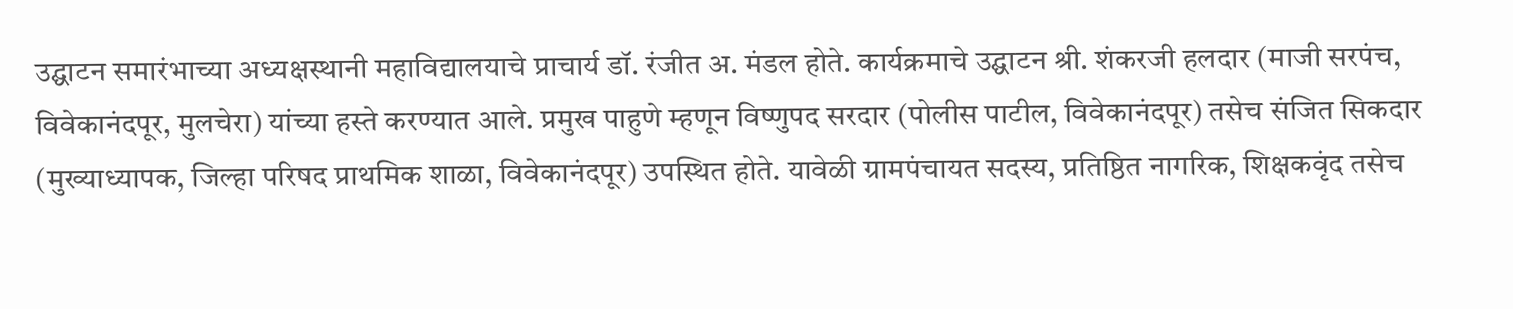उद्घाटन समारंभाच्या अध्यक्षस्थानी महाविद्यालयाचे प्राचार्य डॉ. रंजीत अ. मंडल होते. कार्यक्रमाचे उद्घाटन श्री. शंकरजी हलदार (माजी सरपंच, विवेकानंदपूर, मुलचेरा) यांच्या हस्ते करण्यात आले. प्रमुख पाहुणे म्हणून विष्णुपद सरदार (पोलीस पाटील, विवेकानंदपूर) तसेच संजित सिकदार (मुख्याध्यापक, जिल्हा परिषद प्राथमिक शाळा, विवेकानंदपूर) उपस्थित होते. यावेळी ग्रामपंचायत सदस्य, प्रतिष्ठित नागरिक, शिक्षकवृंद तसेच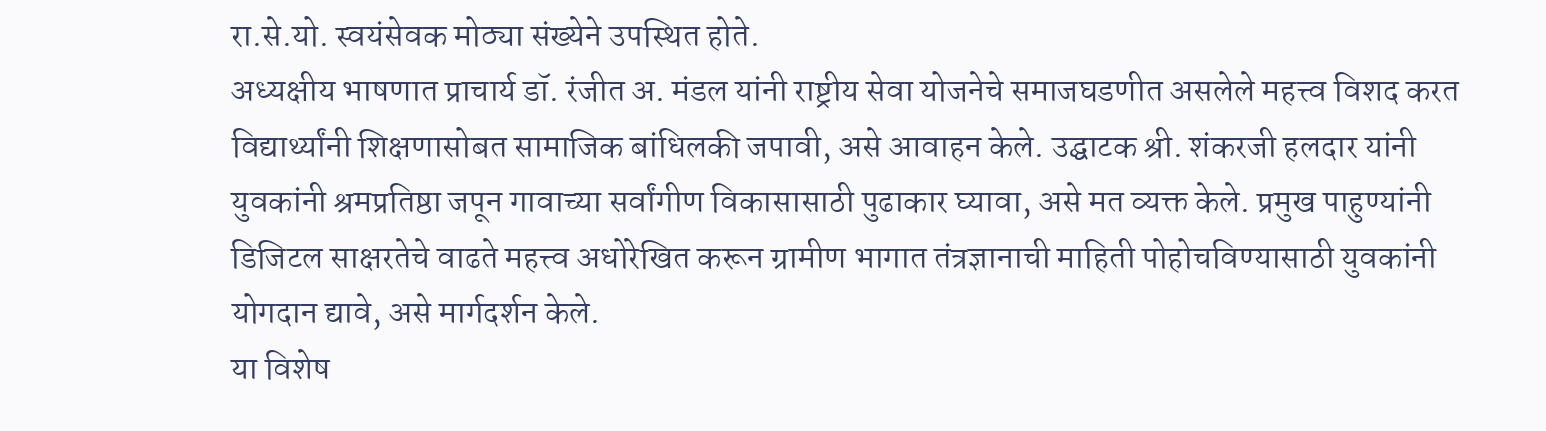रा.से.यो. स्वयंसेवक मोठ्या संख्येने उपस्थित होते.
अध्यक्षीय भाषणात प्राचार्य डॉ. रंजीत अ. मंडल यांनी राष्ट्रीय सेवा योजनेचे समाजघडणीत असलेले महत्त्व विशद करत विद्यार्थ्यांनी शिक्षणासोबत सामाजिक बांधिलकी जपावी, असे आवाहन केले. उद्घाटक श्री. शंकरजी हलदार यांनी युवकांनी श्रमप्रतिष्ठा जपून गावाच्या सर्वांगीण विकासासाठी पुढाकार घ्यावा, असे मत व्यक्त केले. प्रमुख पाहुण्यांनी डिजिटल साक्षरतेचे वाढते महत्त्व अधोरेखित करून ग्रामीण भागात तंत्रज्ञानाची माहिती पोहोचविण्यासाठी युवकांनी योगदान द्यावे, असे मार्गदर्शन केले.
या विशेष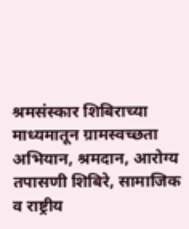श्रमसंस्कार शिबिराच्या माध्यमातून ग्रामस्वच्छता अभियान, श्रमदान, आरोग्य तपासणी शिबिरे, सामाजिक व राष्ट्रीय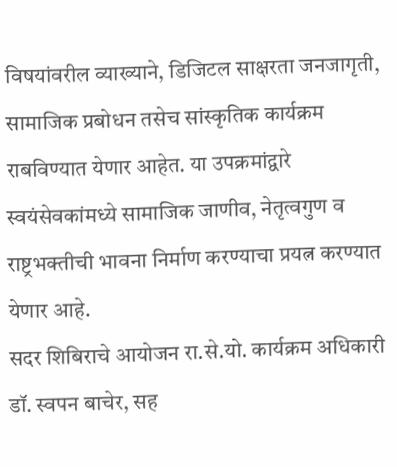विषयांवरील व्याख्याने, डिजिटल साक्षरता जनजागृती, सामाजिक प्रबोधन तसेच सांस्कृतिक कार्यक्रम राबविण्यात येणार आहेत. या उपक्रमांद्वारे स्वयंसेवकांमध्ये सामाजिक जाणीव, नेतृत्वगुण व राष्ट्रभक्तीची भावना निर्माण करण्याचा प्रयत्न करण्यात येणार आहे.
सदर शिबिराचे आयोजन रा.से.यो. कार्यक्रम अधिकारी डॉ. स्वपन बाचेर, सह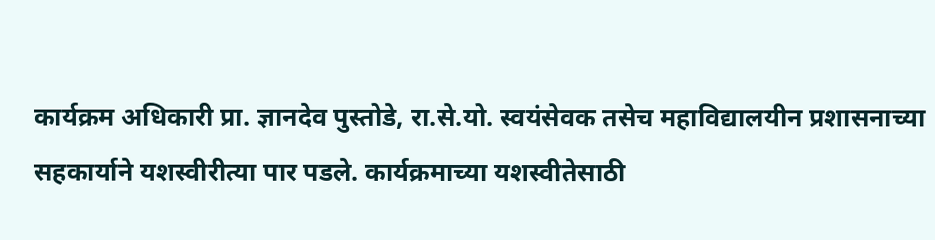कार्यक्रम अधिकारी प्रा. ज्ञानदेव पुस्तोडे, रा.से.यो. स्वयंसेवक तसेच महाविद्यालयीन प्रशासनाच्या सहकार्याने यशस्वीरीत्या पार पडले. कार्यक्रमाच्या यशस्वीतेसाठी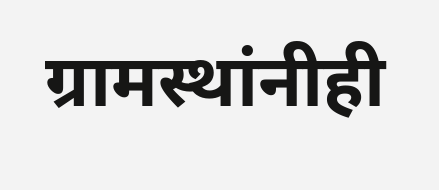ग्रामस्थांनीही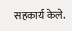सहकार्य केले.